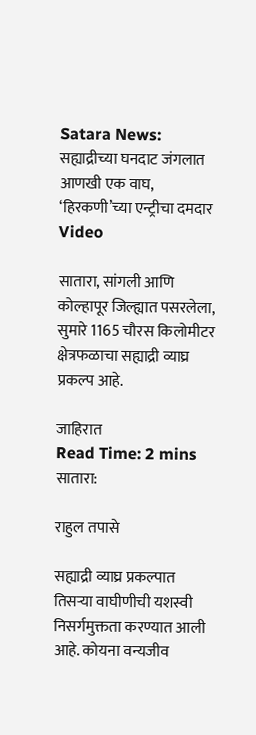Satara News: सह्याद्रीच्या घनदाट जंगलात आणखी एक वाघ, ‘हिरकणी’च्या एन्ट्रीचा दमदार Video

सातारा, सांगली आणि कोल्हापूर जिल्ह्यात पसरलेला, सुमारे 1165 चौरस किलोमीटर क्षेत्रफळाचा सह्याद्री व्याघ्र प्रकल्प आहे.

जाहिरात
Read Time: 2 mins
सातारा:

राहुल तपासे

सह्याद्री व्याघ्र प्रकल्पात तिसऱ्या वाघीणीची यशस्वी निसर्गमुक्तता करण्यात आली आहे. कोयना वन्यजीव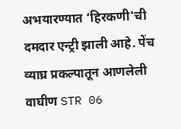अभयारण्यात ‘हिरकणी'ची दमदार एन्ट्री झाली आहे. पेंच व्याघ्र प्रकल्पातून आणलेली वाघीण STR 06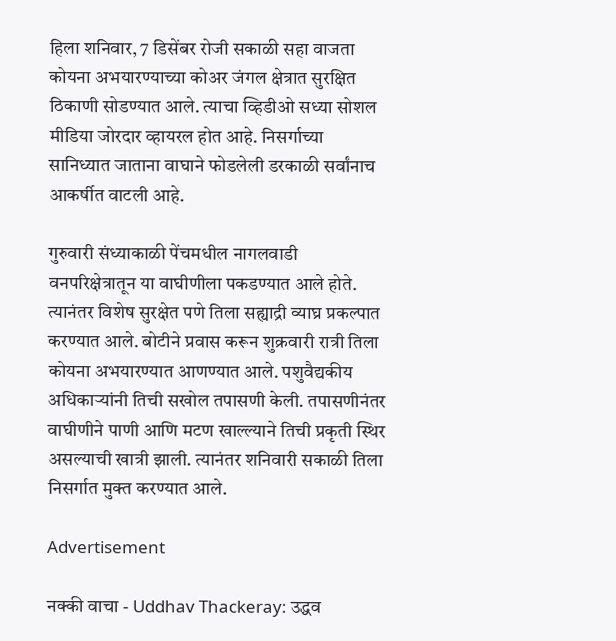हिला शनिवार, 7 डिसेंबर रोजी सकाळी सहा वाजता कोयना अभयारण्याच्या कोअर जंगल क्षेत्रात सुरक्षित ठिकाणी सोडण्यात आले. त्याचा व्हिडीओ सध्या सोशल मीडिया जोरदार व्हायरल होत आहे. निसर्गाच्या सानिध्यात जाताना वाघाने फोडलेली डरकाळी सर्वांनाच आकर्षीत वाटली आहे.

गुरुवारी संध्याकाळी पेंचमधील नागलवाडी वनपरिक्षेत्रातून या वाघीणीला पकडण्यात आले होते. त्यानंतर विशेष सुरक्षेत पणे तिला सह्याद्री व्याघ्र प्रकल्पात करण्यात आले. बोटीने प्रवास करून शुक्रवारी रात्री तिला कोयना अभयारण्यात आणण्यात आले. पशुवैद्यकीय अधिकाऱ्यांनी तिची सखोल तपासणी केली. तपासणीनंतर वाघीणीने पाणी आणि मटण खाल्ल्याने तिची प्रकृती स्थिर असल्याची खात्री झाली. त्यानंतर शनिवारी सकाळी तिला निसर्गात मुक्त करण्यात आले.

Advertisement

नक्की वाचा - Uddhav Thackeray: उद्धव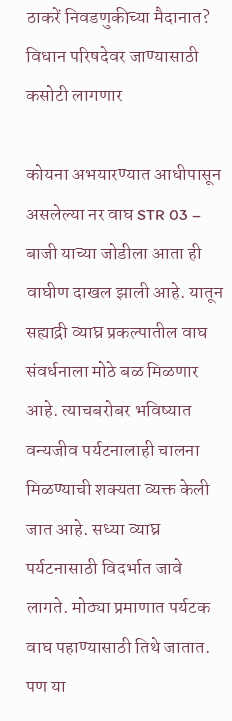ठाकरें निवडणुकीच्या मैदानात? विधान परिषदेवर जाण्यासाठी कसोटी लागणार

कोयना अभयारण्यात आधीपासून असलेल्या नर वाघ STR 03 – बाजी याच्या जोडीला आता ही वाघीण दाखल झाली आहे. यातून सह्याद्री व्याघ्र प्रकल्पातील वाघ संवर्धनाला मोठे बळ मिळणार आहे. त्याचबरोबर भविष्यात वन्यजीव पर्यटनालाही चालना मिळण्याची शक्यता व्यक्त केली जात आहे. सध्या व्याघ्र पर्यटनासाठी विदर्भात जावे लागते. मोठ्या प्रमाणात पर्यटक वाघ पहाण्यासाठी तिथे जातात. पण या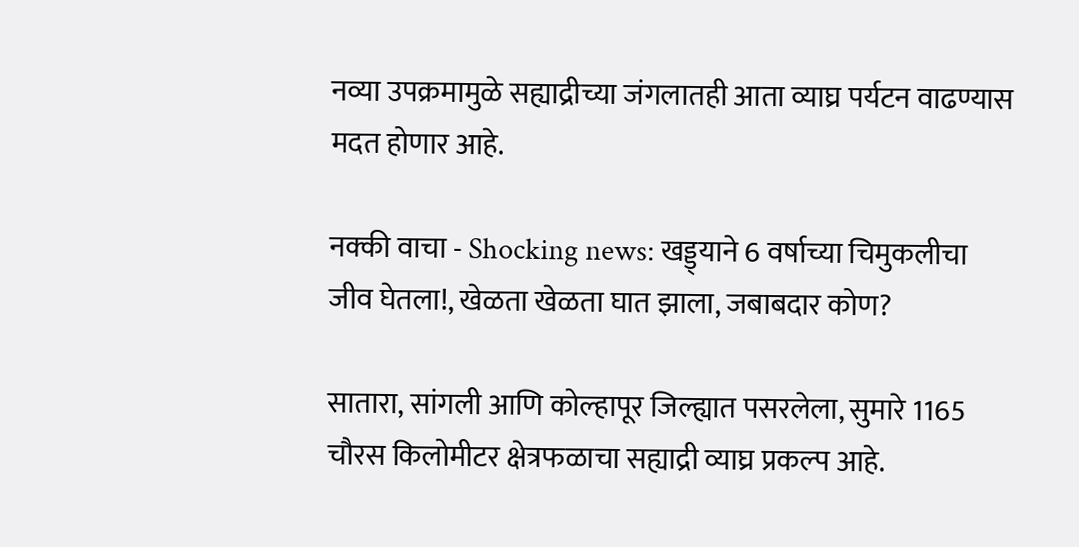नव्या उपक्रमामुळे सह्याद्रीच्या जंगलातही आता व्याघ्र पर्यटन वाढण्यास मदत होणार आहे.

नक्की वाचा - Shocking news: खड्ड्याने 6 वर्षाच्या चिमुकलीचा जीव घेतला!, खेळता खेळता घात झाला, जबाबदार कोण?

सातारा, सांगली आणि कोल्हापूर जिल्ह्यात पसरलेला, सुमारे 1165 चौरस किलोमीटर क्षेत्रफळाचा सह्याद्री व्याघ्र प्रकल्प आहे.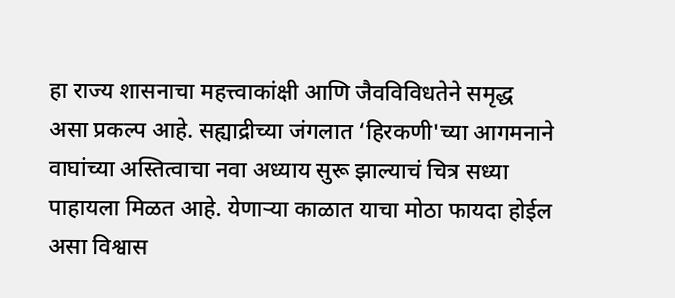हा राज्य शासनाचा महत्त्वाकांक्षी आणि जैवविविधतेने समृद्ध असा प्रकल्प आहे. सह्याद्रीच्या जंगलात ‘हिरकणी'च्या आगमनाने वाघांच्या अस्तित्वाचा नवा अध्याय सुरू झाल्याचं चित्र सध्या पाहायला मिळत आहे. येणाऱ्या काळात याचा मोठा फायदा होईल असा विश्वास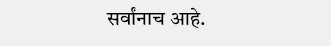सर्वांनाच आहे.